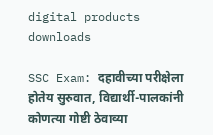digital products downloads

SSC Exam: दहावीच्या परीक्षेला होतेय सुरुवात, विद्यार्थी-पालकांनी कोणत्या गोष्टी ठेवाव्या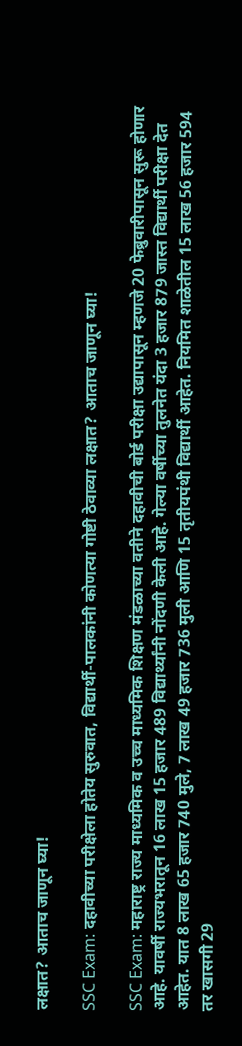लक्षात? आताच जाणून घ्या!

SSC Exam: दहावीच्या परीक्षेला होतेय सुरुवात, विद्यार्थी-पालकांनी कोणत्या गोष्टी ठेवाव्या लक्षात? आताच जाणून घ्या!

SSC Exam: महाराष्ट्र राज्य माध्यमिक व उच्च माध्यमिक शिक्षण मंडळाच्या वतीने दहावीची बोर्ड परीक्षा उद्यापासून म्हणजे 20 फेब्रुवारीपासून सुरू होणार आहे. यावर्षी राज्यभरातून 16 लाख 15 हजार 489 विद्यार्थ्यांनी नोंदणी केली आहे. गेल्या वर्षीच्या तुलनेत यंदा 3 हजार 879 जास्त विद्यार्थी परीक्षा देत आहेत. यात 8 लाख 65 हजार 740 मुले, 7 लाख 49 हजार 736 मुली आणि 15 तृतीयपंथी विद्यार्थी आहेत. नियमित शाळेतील 15 लाख 56 हजार 594 तर खासगी 29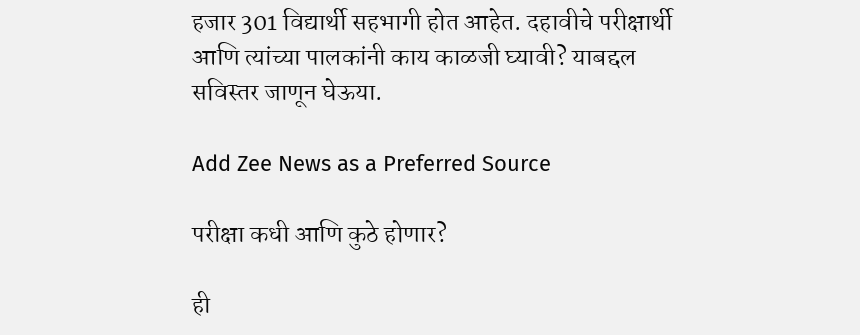हजार 301 विद्यार्थी सहभागी होत आहेत. दहावीचे परीक्षार्थी आणि त्यांच्या पालकांनी काय काळजी घ्यावी? याबद्दल सविस्तर जाणून घेऊया.

Add Zee News as a Preferred Source

परीक्षा कधी आणि कुठे होणार?

ही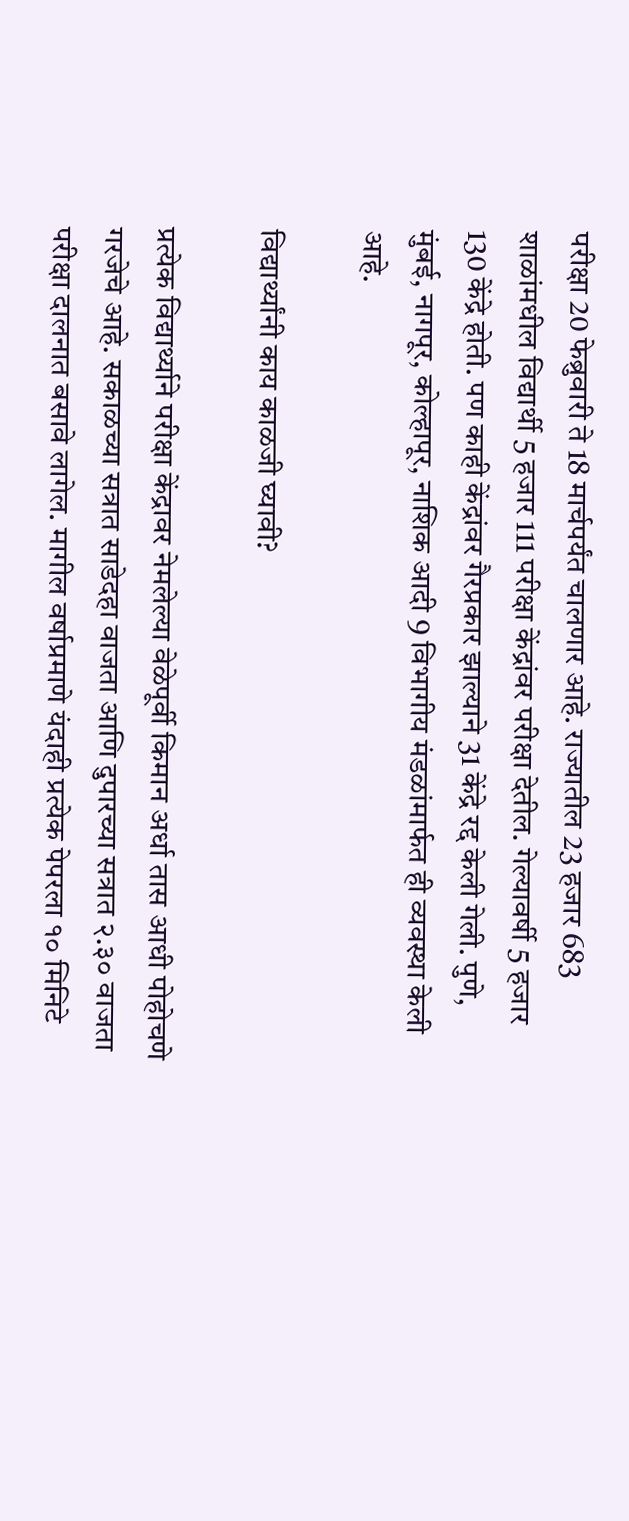परीक्षा 20 फेब्रुवारी ते 18 मार्चपर्यंत चालणार आहे. राज्यातील 23 हजार 683 शाळांमधील विद्यार्थी 5 हजार 111 परीक्षा केंद्रांवर परीक्षा देतील. गेल्यावर्षी 5 हजार 130 केंद्रे होती. पण काही केंद्रांवर गैरप्रकार झाल्याने 31 केंद्रे रद्द केली गेली. पुणे, मुंबई, नागपूर, कोल्हापूर, नाशिक आदी 9 विभागीय मंडळांमार्फत ही व्यवस्था केली आहे.

विद्यार्थ्यांनी काय काळजी घ्यावी?

प्रत्येक विद्यार्थ्याने परीक्षा केंद्रावर नेमलेल्या वेळेपूर्वी किमान अर्धा तास आधी पोहोचणे गरजेचे आहे. सकाळच्या सत्रात साडेदहा वाजता आणि दुपारच्या सत्रात २.३० वाजता परीक्षा दालनात बसावे लागेल. मागील वर्षाप्रमाणे यंदाही प्रत्येक पेपरला १० मिनिटे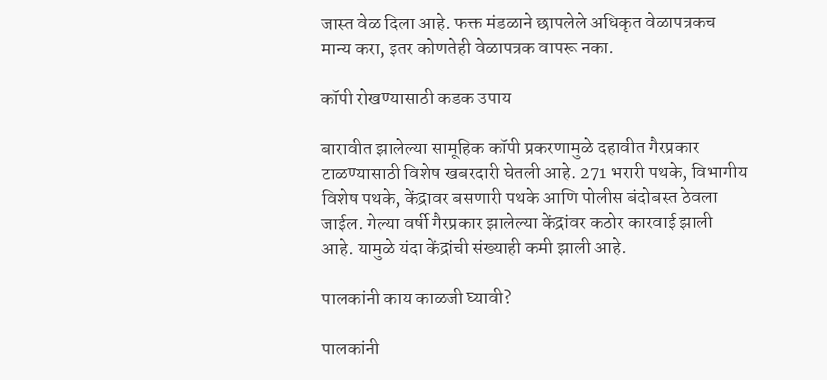जास्त वेळ दिला आहे. फक्त मंडळाने छापलेले अधिकृत वेळापत्रकच मान्य करा, इतर कोणतेही वेळापत्रक वापरू नका.

कॉपी रोखण्यासाठी कडक उपाय

बारावीत झालेल्या सामूहिक कॉपी प्रकरणामुळे दहावीत गैरप्रकार टाळण्यासाठी विशेष खबरदारी घेतली आहे. 271 भरारी पथके, विभागीय विशेष पथके, केंद्रावर बसणारी पथके आणि पोलीस बंदोबस्त ठेवला जाईल. गेल्या वर्षी गैरप्रकार झालेल्या केंद्रांवर कठोर कारवाई झाली आहे. यामुळे यंदा केंद्रांची संख्याही कमी झाली आहे.

पालकांनी काय काळजी घ्यावी?

पालकांनी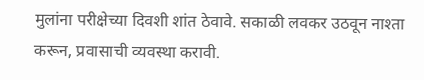मुलांना परीक्षेच्या दिवशी शांत ठेवावे. सकाळी लवकर उठवून नाश्ता करून, प्रवासाची व्यवस्था करावी.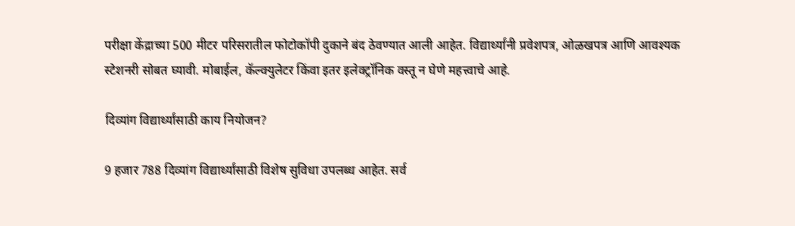परीक्षा केंद्राच्या 500 मीटर परिसरातील फोटोकॉपी दुकाने बंद ठेवण्यात आली आहेत. विद्यार्थ्यांनी प्रवेशपत्र, ओळखपत्र आणि आवश्यक स्टेशनरी सोबत घ्यावी. मोबाईल, कॅल्क्युलेटर किंवा इतर इलेक्ट्रॉनिक वस्तू न घेणे महत्त्वाचे आहे.

दिव्यांग विद्यार्थ्यांसाठी काय नियोजन?

9 हजार 788 दिव्यांग विद्यार्थ्यांसाठी विशेष सुविधा उपलब्ध आहेत. सर्व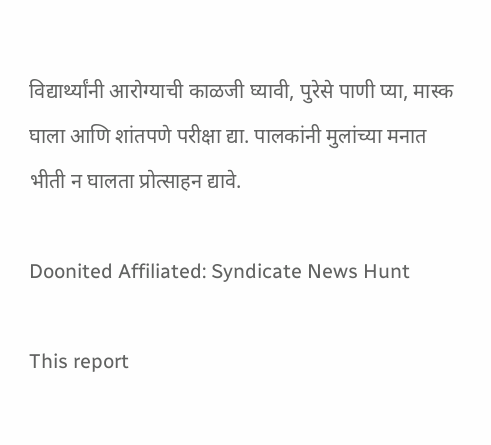विद्यार्थ्यांनी आरोग्याची काळजी घ्यावी, पुरेसे पाणी प्या, मास्क घाला आणि शांतपणे परीक्षा द्या. पालकांनी मुलांच्या मनात भीती न घालता प्रोत्साहन द्यावे.

Doonited Affiliated: Syndicate News Hunt

This report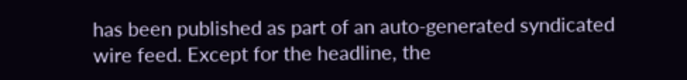has been published as part of an auto-generated syndicated wire feed. Except for the headline, the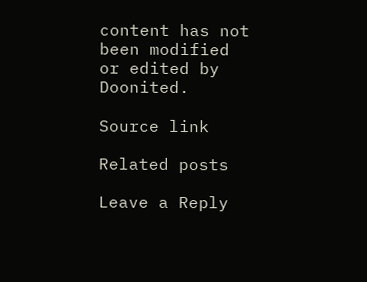content has not been modified or edited by Doonited.

Source link

Related posts

Leave a Reply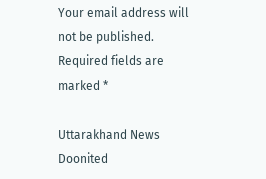Your email address will not be published. Required fields are marked *

Uttarakhand News Doonited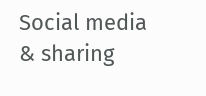Social media & sharing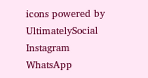icons powered by UltimatelySocial
Instagram
WhatsApp